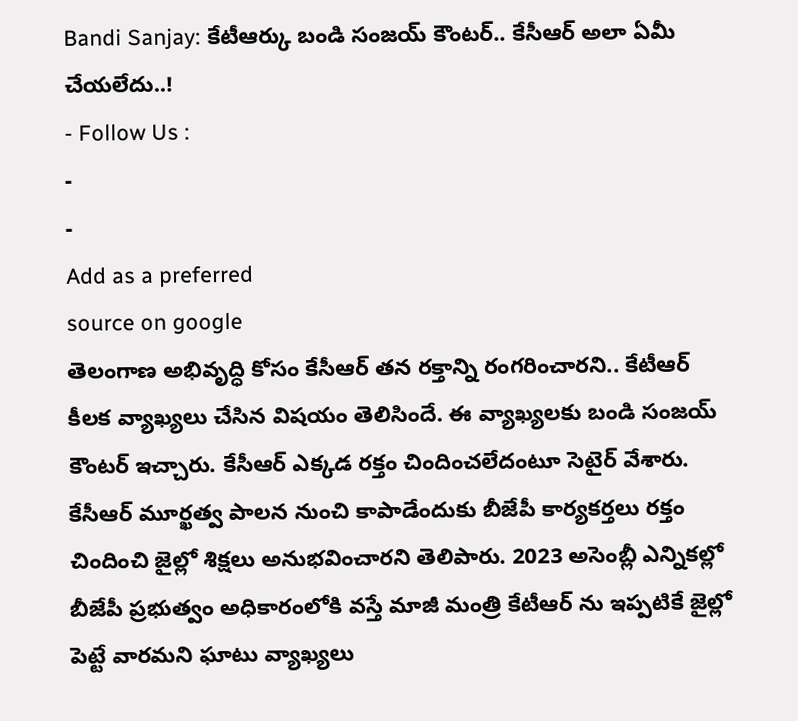Bandi Sanjay: కేటీఆర్కు బండి సంజయ్ కౌంటర్.. కేసీఆర్ అలా ఏమీ చేయలేదు..!
- Follow Us :
-
-
Add as a preferred
source on google
తెలంగాణ అభివృద్ధి కోసం కేసీఆర్ తన రక్తాన్ని రంగరించారని.. కేటీఆర్ కీలక వ్యాఖ్యలు చేసిన విషయం తెలిసిందే. ఈ వ్యాఖ్యలకు బండి సంజయ్ కౌంటర్ ఇచ్చారు. కేసీఆర్ ఎక్కడ రక్తం చిందించలేదంటూ సెటైర్ వేశారు. కేసీఆర్ మూర్ఖత్వ పాలన నుంచి కాపాడేందుకు బీజేపీ కార్యకర్తలు రక్తం చిందించి జైల్లో శిక్షలు అనుభవించారని తెలిపారు. 2023 అసెంబ్లీ ఎన్నికల్లో బీజేపీ ప్రభుత్వం అధికారంలోకి వస్తే మాజీ మంత్రి కేటీఆర్ ను ఇప్పటికే జైల్లో పెట్టే వారమని ఘాటు వ్యాఖ్యలు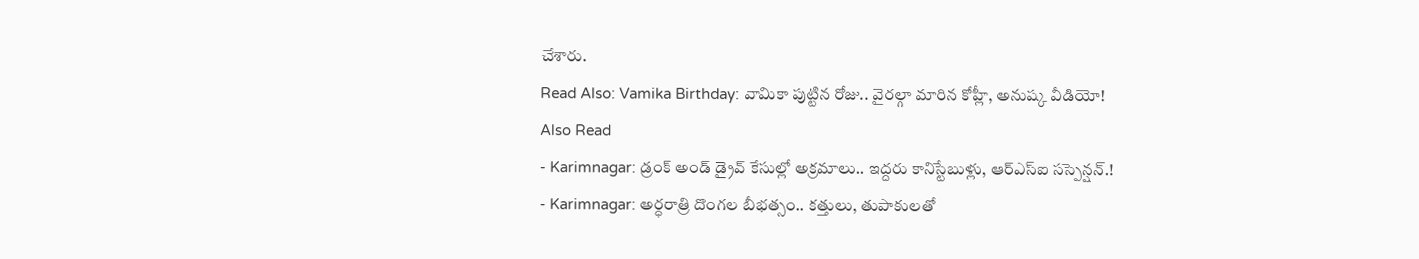చేశారు.
Read Also: Vamika Birthday: వామికా పుట్టిన రోజు.. వైరల్గా మారిన కోహ్లీ, అనుష్క వీడియో!
Also Read
- Karimnagar: డ్రంక్ అండ్ డ్రైవ్ కేసుల్లో అక్రమాలు.. ఇద్దరు కానిస్టేబుళ్లు, ఆర్ఎస్ఐ సస్పెన్షన్.!
- Karimnagar: అర్ధరాత్రి దొంగల బీభత్సం.. కత్తులు, తుపాకులతో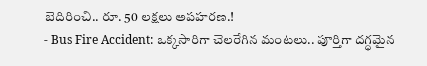బెదిరించి.. రూ. 50 లక్షలు అపహరణ.!
- Bus Fire Accident: ఒక్కసారిగా చెలరేగిన మంటలు.. పూర్తిగా దగ్ధమైన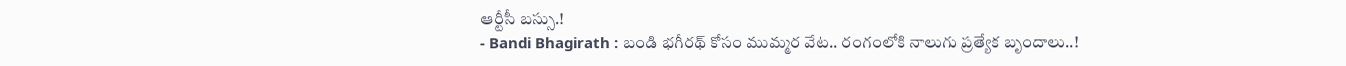ఆర్టీసీ బస్సు.!
- Bandi Bhagirath : బండి భగీరథ్ కోసం ముమ్మర వేట.. రంగంలోకి నాలుగు ప్రత్యేక బృందాలు..!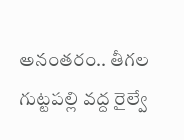అనంతరం.. తీగల గుట్టపల్లి వద్ద రైల్వే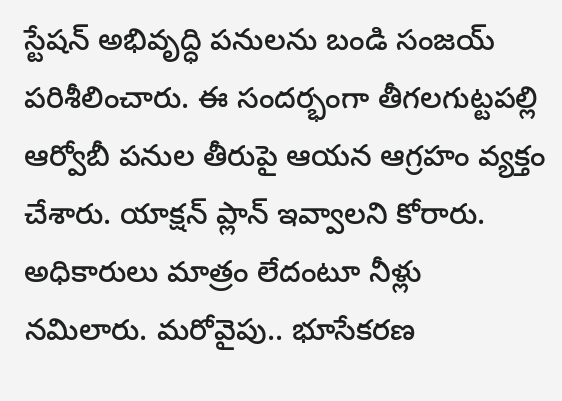స్టేషన్ అభివృద్ధి పనులను బండి సంజయ్ పరిశీలించారు. ఈ సందర్భంగా తీగలగుట్టపల్లి ఆర్వోబీ పనుల తీరుపై ఆయన ఆగ్రహం వ్యక్తం చేశారు. యాక్షన్ ప్లాన్ ఇవ్వాలని కోరారు. అధికారులు మాత్రం లేదంటూ నీళ్లు నమిలారు. మరోవైపు.. భూసేకరణ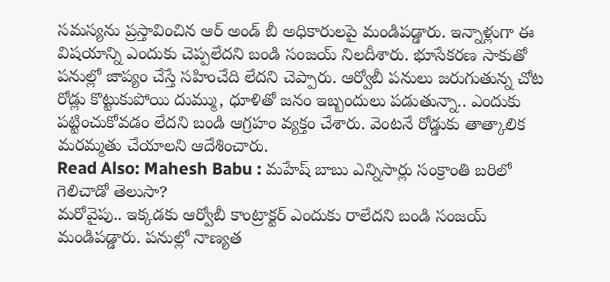సమస్యను ప్రస్తావించిన ఆర్ అండ్ బీ అధికారులపై మండిపడ్డారు. ఇన్నాళ్లుగా ఈ విషయాన్ని ఎందుకు చెప్పలేదని బండి సంజయ్ నిలదీశారు. భూసేకరణ సాకుతో పనుల్లో జాప్యం చేస్తే సహించేది లేదని చెప్పారు. ఆర్వోబీ పనులు జరుగుతున్న చోట రోడ్లు కొట్టుకుపోయి దుమ్ము, ధూళితో జనం ఇబ్బందులు పడుతున్నా.. ఎందుకు పట్టించుకోవడం లేదని బండి ఆగ్రహం వ్యక్తం చేశారు. వెంటనే రోడ్డుకు తాత్కాలిక మరమ్మతు చేయాలని ఆదేశించారు.
Read Also: Mahesh Babu : మహేష్ బాబు ఎన్నిసార్లు సంక్రాంతి బరిలో గెలిచాడో తెలుసా?
మరోవైపు.. ఇక్కడకు ఆర్వోబీ కాంట్రాక్టర్ ఎందుకు రాలేదని బండి సంజయ్ మండిపడ్డారు. పనుల్లో నాణ్యత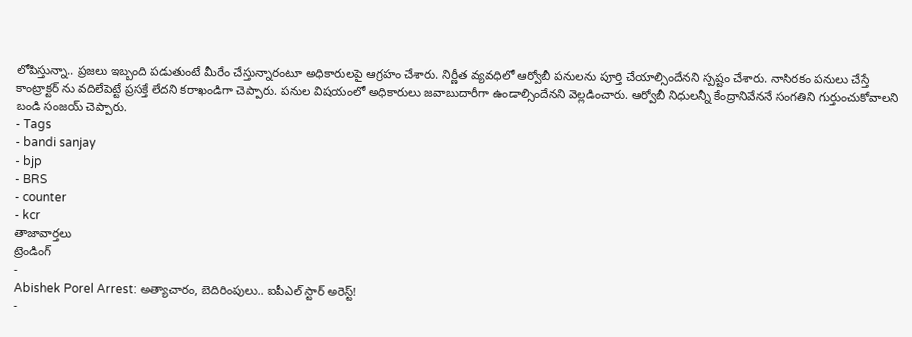లోపిస్తున్నా.. ప్రజలు ఇబ్బంది పడుతుంటే మీరేం చేస్తున్నారంటూ అధికారులపై ఆగ్రహం చేశారు. నిర్ణీత వ్యవధిలో ఆర్వోబీ పనులను పూర్తి చేయాల్సిందేనని స్పష్టం చేశారు. నాసిరకం పనులు చేస్తే కాంట్రాక్టర్ ను వదిలేపెట్టే ప్రసక్తే లేదని కరాఖండిగా చెప్పారు. పనుల విషయంలో అధికారులు జవాబుదారీగా ఉండాల్సిందేనని వెల్లడించారు. ఆర్వోబీ నిధులన్నీ కేంద్రానివేననే సంగతిని గుర్తుంచుకోవాలని బండి సంజయ్ చెప్పారు.
- Tags
- bandi sanjay
- bjp
- BRS
- counter
- kcr
తాజావార్తలు
ట్రెండింగ్
-
Abishek Porel Arrest: అత్యాచారం, బెదిరింపులు.. ఐపీఎల్ స్టార్ అరెస్ట్!
-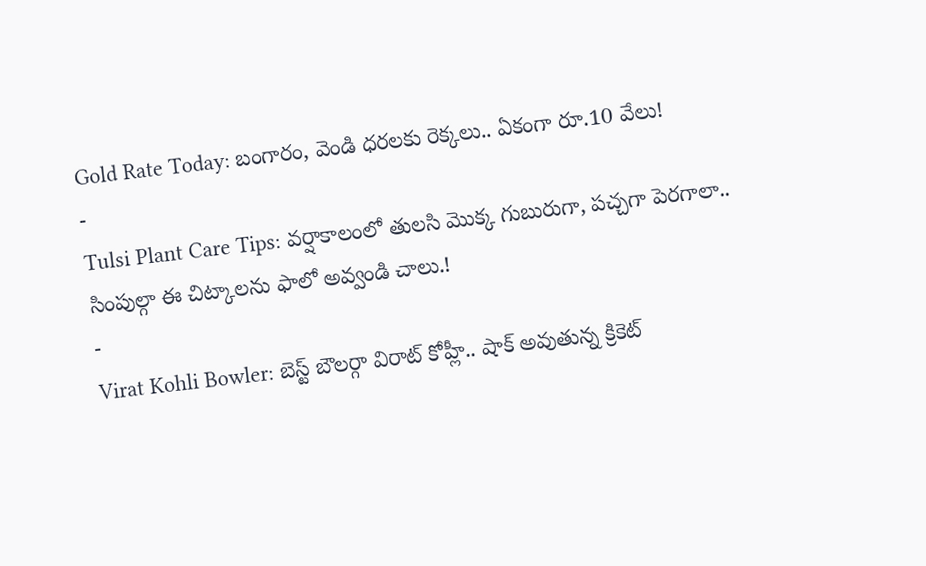Gold Rate Today: బంగారం, వెండి ధరలకు రెక్కలు.. ఏకంగా రూ.10 వేలు!
-
Tulsi Plant Care Tips: వర్షాకాలంలో తులసి మొక్క గుబురుగా, పచ్చగా పెరగాలా.. సింపుల్గా ఈ చిట్కాలను ఫాలో అవ్వండి చాలు.!
-
Virat Kohli Bowler: బెస్ట్ బౌలర్గా విరాట్ కోహ్లీ.. షాక్ అవుతున్న క్రికెట్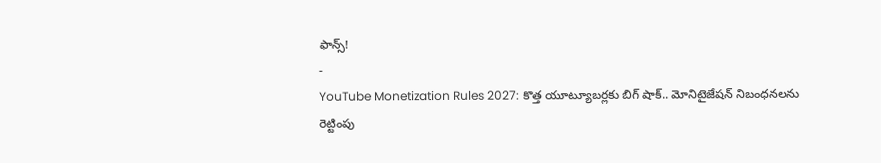ఫాన్స్!
-
YouTube Monetization Rules 2027: కొత్త యూట్యూబర్లకు బిగ్ షాక్.. మోనిటైజేషన్ నిబంధనలను రెట్టింపు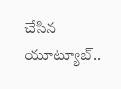చేసిన యూట్యూబ్..